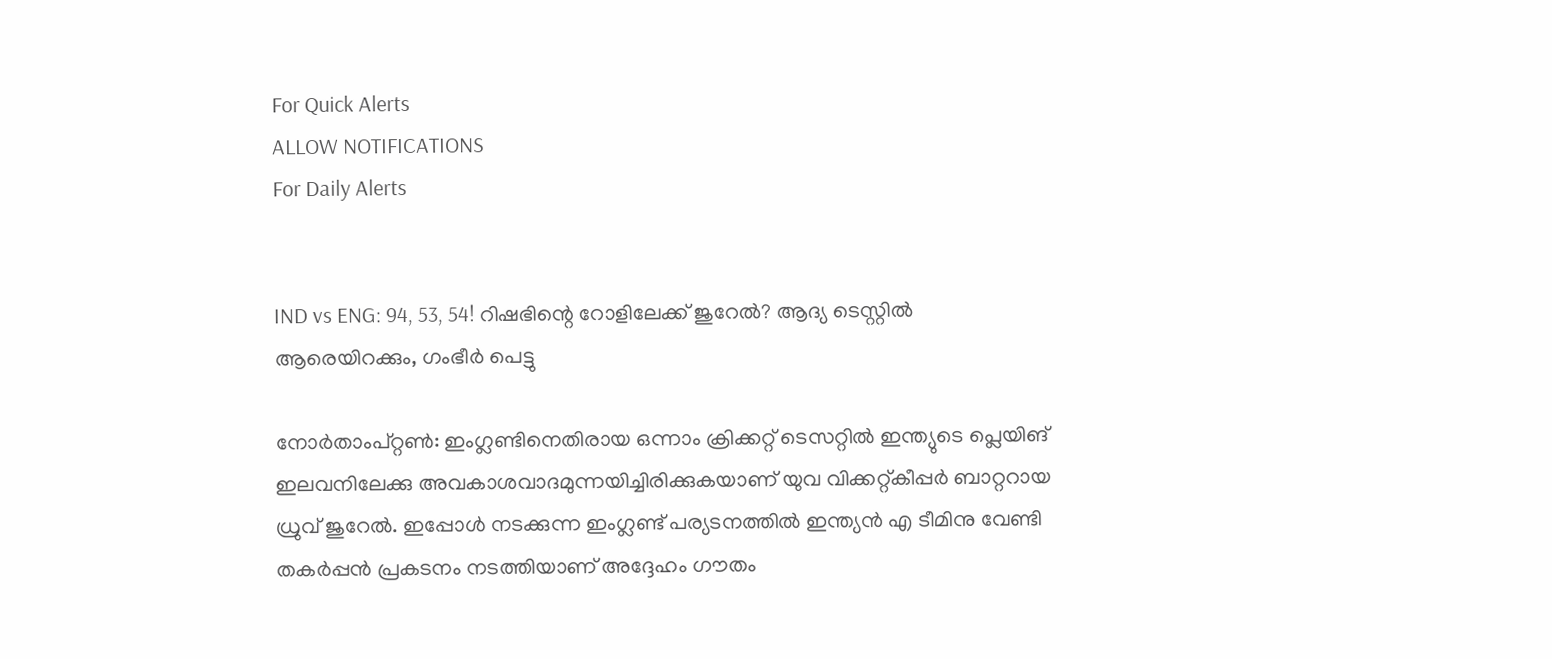For Quick Alerts
ALLOW NOTIFICATIONS
For Daily Alerts


IND vs ENG: 94, 53, 54! റിഷഭിന്റെ റോളിലേക്ക് ജുറേല്‍? ആദ്യ ടെസ്റ്റില്‍ ആരെയിറക്കും, ഗംഭീര്‍ പെട്ടു

നോര്‍താംപ്റ്റണ്‍: ഇംഗ്ലണ്ടിനെതിരായ ഒന്നാം ക്രിക്കറ്റ് ടെസറ്റില്‍ ഇന്ത്യുടെ പ്ലെയിങ് ഇലവനിലേക്കു അവകാശവാദമുന്നയിച്ചിരിക്കുകയാണ് യുവ വിക്കറ്റ്കീപ്പര്‍ ബാറ്ററായ ധ്രുവ് ജുറേല്‍. ഇപ്പോള്‍ നടക്കുന്ന ഇംഗ്ലണ്ട് പര്യടനത്തില്‍ ഇന്ത്യന്‍ എ ടീമിനു വേണ്ടി തകര്‍പ്പന്‍ പ്രകടനം നടത്തിയാണ് അദ്ദേഹം ഗൗതം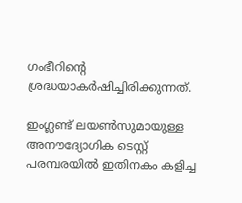ഗംഭീറിന്റെ ശ്രദ്ധയാകര്‍ഷിച്ചിരിക്കുന്നത്.

ഇംഗ്ലണ്ട് ലയണ്‍സുമായുള്ള അനൗദ്യോഗിക ടെസ്റ്റ് പരമ്പരയില്‍ ഇതിനകം കളിച്ച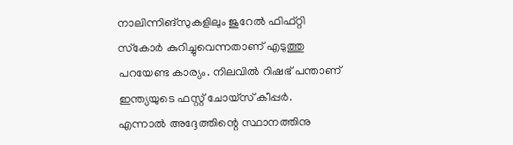നാലിന്നിങ്‌സുകളിലും ജുറേല്‍ ഫിഫ്റ്റി സ്‌കോര്‍ കുറിച്ചുവെന്നതാണ് എടുത്തു പറയേണ്ട കാര്യം. നിലവില്‍ റിഷഭ് പന്താണ് ഇന്ത്യയുടെ ഫസ്റ്റ് ചോയ്‌സ് കീപ്പര്‍. എന്നാല്‍ അദ്ദേത്തിന്റെ സ്ഥാനത്തിനു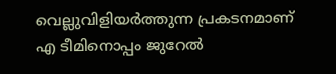വെല്ലുവിളിയര്‍ത്തുന്ന പ്രകടനമാണ് എ ടീമിനൊപ്പം ജുറേല്‍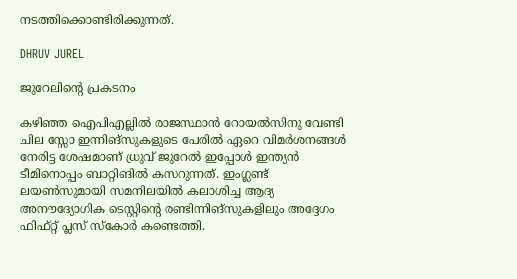നടത്തിക്കൊണ്ടിരിക്കുന്നത്.

DHRUV JUREL

ജുറേലിന്റെ പ്രകടനം

കഴിഞ്ഞ ഐപിഎല്ലില്‍ രാജസ്ഥാന്‍ റോയല്‍സിനു വേണ്ടി ചില സ്സോ ഇന്നിങ്‌സുകളുടെ പേരില്‍ ഏറെ വിമര്‍ശനങ്ങള്‍ നേരിട്ട ശേഷമാണ് ധ്രുവ് ജുറേല്‍ ഇപ്പോള്‍ ഇന്ത്യന്‍ ടീമിനൊപ്പം ബാറ്റിങില്‍ കസറുന്നത്. ഇംഗ്ലണ്ട് ലയണ്‍സുമായി സമനിലയില്‍ കലാശിച്ച ആദ്യ അനൗദ്യോഗിക ടെസ്റ്റിന്റെ രണ്ടിന്നിങ്‌സുകളിലും അദ്ദേഗം ഫിഫ്റ്റ് പ്ലസ് സ്‌കോര്‍ കണ്ടെത്തി.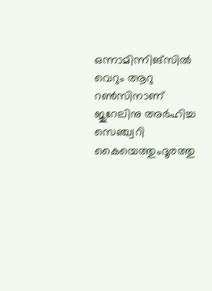ഒന്നാമിന്നിങ്‌സില്‍ വെറും ആറു റണ്‍സിനാണ് ജുറേലിനു അര്‍ഹിച്ച സെഞ്ച്വറി കൈയെത്തുംദൂരത്തു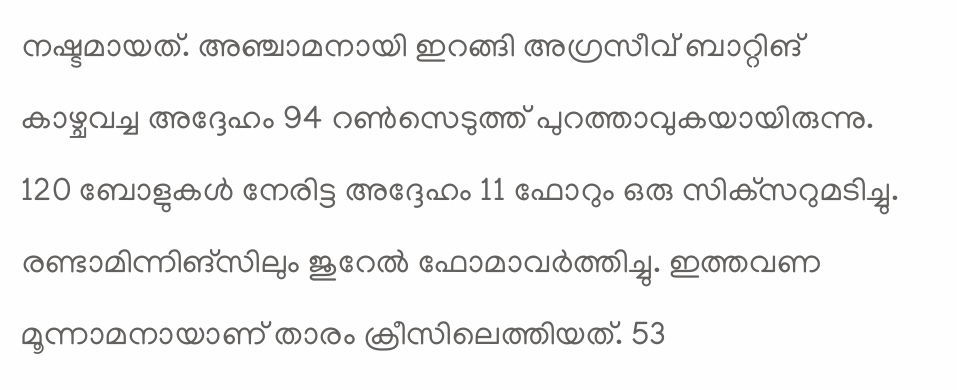നഷ്ടമായത്. അഞ്ചാമനായി ഇറങ്ങി അഗ്രസീവ് ബാറ്റിങ് കാഴ്ചവച്ച അദ്ദേഹം 94 റണ്‍സെടുത്ത് പുറത്താവുകയായിരുന്നു. 120 ബോളുകള്‍ നേരിട്ട അദ്ദേഹം 11 ഫോറും ഒരു സിക്‌സറുമടിച്ചു. രണ്ടാമിന്നിങ്‌സിലും ജുറേല്‍ ഫോമാവര്‍ത്തിച്ചു. ഇത്തവണ മൂന്നാമനായാണ് താരം ക്രീസിലെത്തിയത്. 53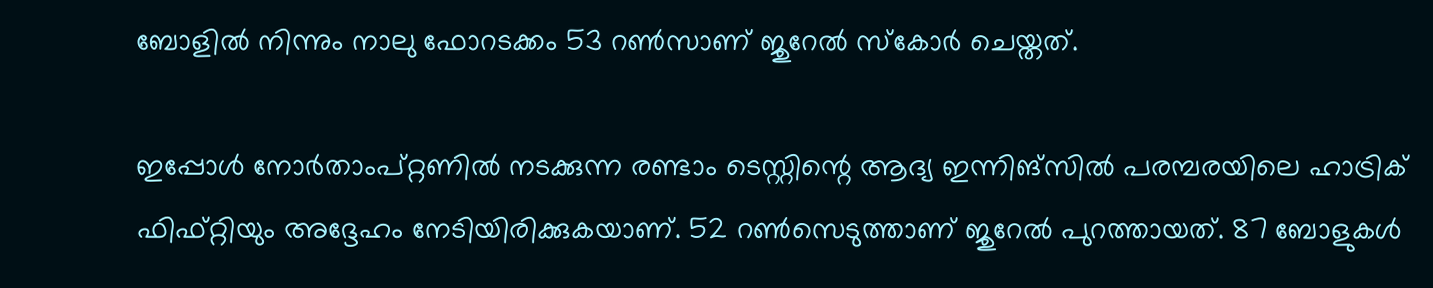ബോളില്‍ നിന്നും നാലു ഫോറടക്കം 53 റണ്‍സാണ് ജുറേല്‍ സ്‌കോര്‍ ചെയ്തത്.

ഇപ്പോള്‍ നോര്‍താംപ്റ്റണില്‍ നടക്കുന്ന രണ്ടാം ടെസ്റ്റിന്റെ ആദ്യ ഇന്നിങ്‌സില്‍ പരമ്പരയിലെ ഹാട്രിക് ഫിഫ്റ്റിയും അദ്ദേഹം നേടിയിരിക്കുകയാണ്. 52 റണ്‍സെടുത്താണ് ജുറേല്‍ പുറത്തായത്. 87 ബോളുകള്‍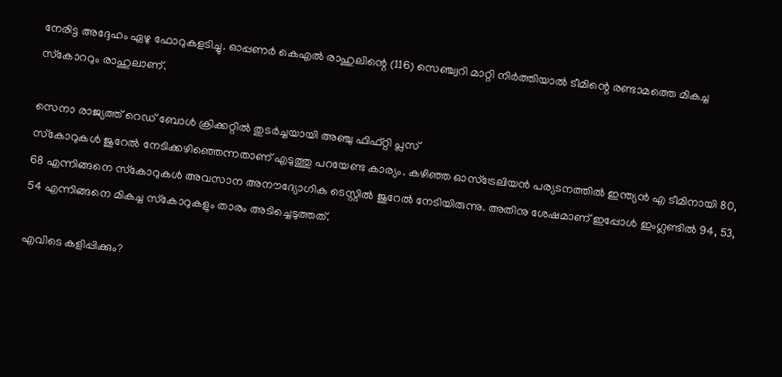നേരിട്ട അദ്ദേഹം ഏഴു ഫോറുകളടിച്ചു. ഓപ്പണര്‍ കെഎല്‍ രാഹുലിന്റെ (116) സെഞ്ച്വറി മാറ്റി നിര്‍ത്തിയാല്‍ ടീമിന്റെ രണ്ടാമത്തെ മികച്ച സ്‌കോററും രാഹുലാണ്.

സെനാ രാജ്യത്ത് റെഡ് ബോള്‍ ക്രിക്കറ്റില്‍ തുടര്‍ച്ചയായി അഞ്ചു ഫിഫ്റ്റി പ്ലസ്
സ്‌കോറുകള്‍ ജുറേല്‍ നേടിക്കഴിഞ്ഞെന്നതാണ് എടുത്തു പറയേണ്ട കാര്യം. കഴിഞ്ഞ ഓസ്‌ട്രേലിയന്‍ പര്യടനത്തില്‍ ഇന്ത്യന്‍ എ ടീമിനായി 80, 68 എന്നിങ്ങനെ സ്‌കോറുകള്‍ അവസാന അനൗദ്യോഗിക ടെസ്റ്റില്‍ ജുറേല്‍ നേടിയിരുന്നു. അതിനു ശേഷമാണ് ഇപ്പോള്‍ ഇംഗ്ലണ്ടില്‍ 94, 53, 54 എന്നിങ്ങനെ മികച്ച സ്‌കോറുകളും താരം അടിച്ചെടുത്തത്.

എവിടെ കളിപ്പിക്കും?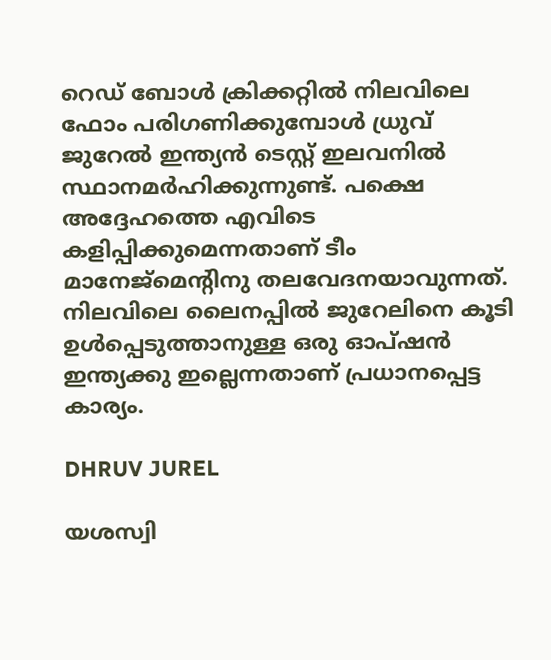റെഡ് ബോള്‍ ക്രിക്കറ്റില്‍ നിലവിലെ ഫോം പരിഗണിക്കുമ്പോള്‍ ധ്രുവ് ജുറേല്‍ ഇന്ത്യന്‍ ടെസ്റ്റ് ഇലവനില്‍ സ്ഥാനമര്‍ഹിക്കുന്നുണ്ട്. പക്ഷെ അദ്ദേഹത്തെ എവിടെ കളിപ്പിക്കുമെന്നതാണ് ടീം മാനേജ്‌മെന്റിനു തലവേദനയാവുന്നത്. നിലവിലെ ലൈനപ്പില്‍ ജുറേലിനെ കൂടി ഉള്‍പ്പെടുത്താനുള്ള ഒരു ഓപ്ഷന്‍ ഇന്ത്യക്കു ഇല്ലെന്നതാണ് പ്രധാനപ്പെട്ട കാര്യം.

DHRUV JUREL

യശസ്വി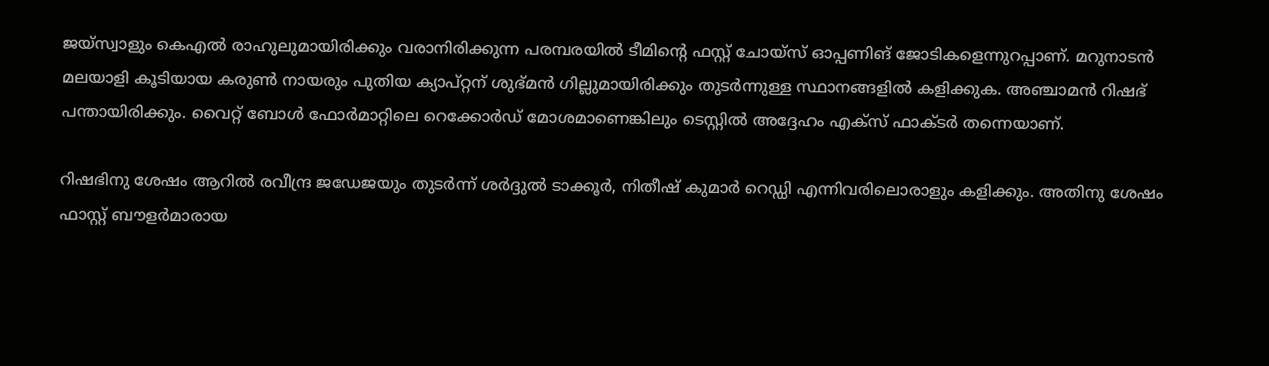ജയ്‌സ്വാളും കെഎല്‍ രാഹുലുമായിരിക്കും വരാനിരിക്കുന്ന പരമ്പരയില്‍ ടീമിന്റെ ഫസ്റ്റ് ചോയ്‌സ് ഓപ്പണിങ് ജോടികളെന്നുറപ്പാണ്. മറുനാടന്‍ മലയാളി കൂടിയായ കരുണ്‍ നായരും പുതിയ ക്യാപ്റ്റന് ശുഭ്മന്‍ ഗില്ലുമായിരിക്കും തുടര്‍ന്നുള്ള സ്ഥാനങ്ങളില്‍ കളിക്കുക. അഞ്ചാമന്‍ റിഷഭ് പന്തായിരിക്കും. വൈറ്റ് ബോള്‍ ഫോര്‍മാറ്റിലെ റെക്കോര്‍ഡ് മോശമാണെങ്കിലും ടെസ്റ്റില്‍ അദ്ദേഹം എക്‌സ് ഫാക്ടര്‍ തന്നെയാണ്.

റിഷഭിനു ശേഷം ആറില്‍ രവീന്ദ്ര ജഡേജയും തുടര്‍ന്ന് ശര്‍ദ്ദുല്‍ ടാക്കൂര്‍, നിതീഷ് കുമാര്‍ റെഡ്ഡി എന്നിവരിലൊരാളും കളിക്കും. അതിനു ശേഷം ഫാസ്റ്റ് ബൗളര്‍മാരായ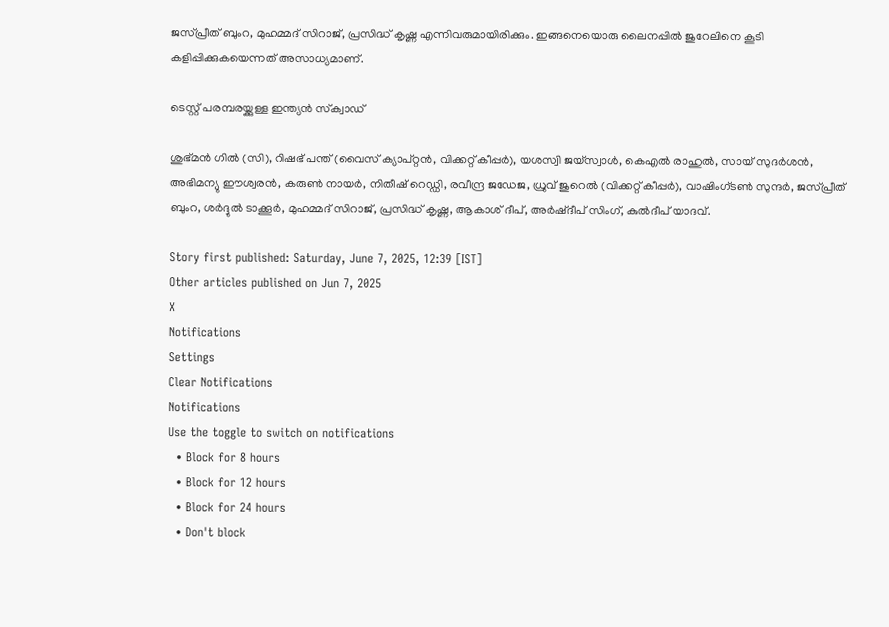ജസ്പ്രീത് ബുംറ, മുഹമ്മദ് സിറാജ്, പ്രസിദ്ധ് കൃഷ്ണ എന്നിവരുമായിരിക്കും. ഇങ്ങനെയൊരു ലൈനപ്പില്‍ ജുറേലിനെ കൂടി കളിപ്പിക്കുകയെന്നത് അസാധ്യമാണ്.

ടെസ്റ്റ് പരമ്പരയ്ക്കുള്ള ഇന്ത്യന്‍ സ്‌ക്വാഡ്

ശുഭ്മന്‍ ഗില്‍ (സി), റിഷഭ് പന്ത് (വൈസ് ക്യാപ്റ്റന്‍, വിക്കറ്റ് കീപ്പര്‍), യശസ്വി ജയ്‌സ്വാള്‍, കെഎല്‍ രാഹുല്‍, സായ് സുദര്‍ശന്‍, അഭിമന്യു ഈശ്വരന്‍, കരുണ്‍ നായര്‍, നിതീഷ് റെഡ്ഡി, രവീന്ദ്ര ജഡേജ, ധ്രുവ് ജുറെല്‍ (വിക്കറ്റ് കീപ്പര്‍), വാഷിംഗ്ടണ്‍ സുന്ദര്‍, ജസ്പ്രീത് ബുംറ, ശര്‍ദ്ദുല്‍ ടാക്കൂര്‍, മുഹമ്മദ് സിറാജ്, പ്രസിദ്ധ് കൃഷ്ണ, ആകാശ് ദീപ്, അര്‍ഷ്ദീപ് സിംഗ്, കുല്‍ദീപ് യാദവ്.

Story first published: Saturday, June 7, 2025, 12:39 [IST]
Other articles published on Jun 7, 2025
X
Notifications
Settings
Clear Notifications
Notifications
Use the toggle to switch on notifications
  • Block for 8 hours
  • Block for 12 hours
  • Block for 24 hours
  • Don't block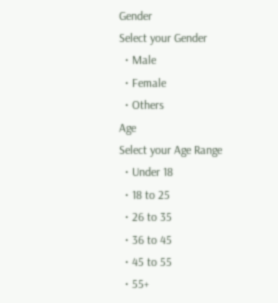Gender
Select your Gender
  • Male
  • Female
  • Others
Age
Select your Age Range
  • Under 18
  • 18 to 25
  • 26 to 35
  • 36 to 45
  • 45 to 55
  • 55+